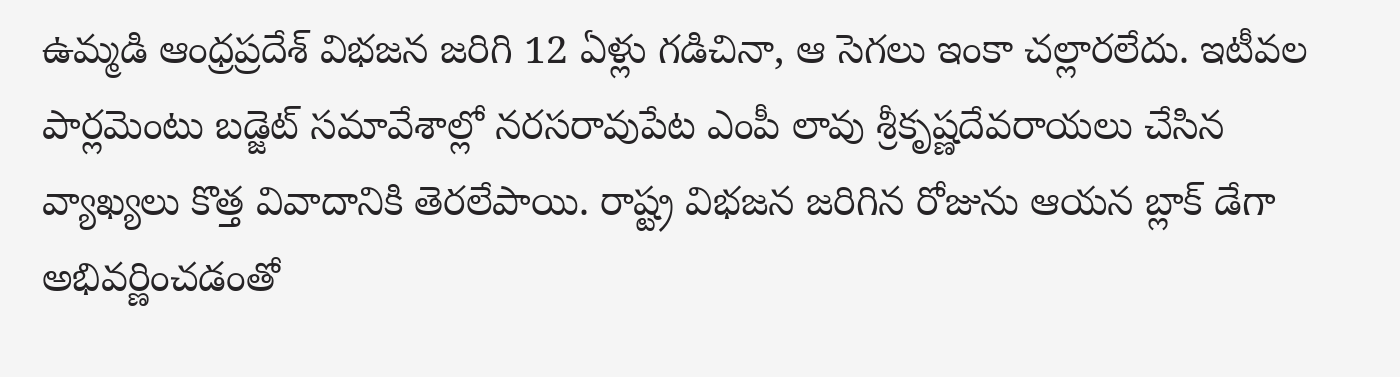ఉమ్మడి ఆంధ్రప్రదేశ్ విభజన జరిగి 12 ఏళ్లు గడిచినా, ఆ సెగలు ఇంకా చల్లారలేదు. ఇటీవల పార్లమెంటు బడ్జెట్ సమావేశాల్లో నరసరావుపేట ఎంపీ లావు శ్రీకృష్ణదేవరాయలు చేసిన వ్యాఖ్యలు కొత్త వివాదానికి తెరలేపాయి. రాష్ట్ర విభజన జరిగిన రోజును ఆయన బ్లాక్ డేగా అభివర్ణించడంతో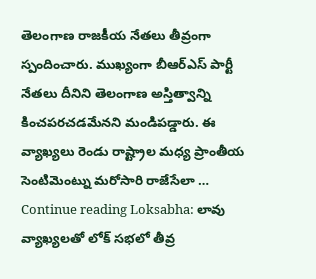తెలంగాణ రాజకీయ నేతలు తీవ్రంగా స్పందించారు. ముఖ్యంగా బీఆర్ఎస్ పార్టీ నేతలు దీనిని తెలంగాణ అస్తిత్వాన్ని కించపరచడమేనని మండిపడ్డారు. ఈ వ్యాఖ్యలు రెండు రాష్ట్రాల మధ్య ప్రాంతీయ సెంటిమెంట్ను మరోసారి రాజేసేలా … Continue reading Loksabha: లావు వ్యాఖ్యలతో లోక్ సభలో తీవ్ర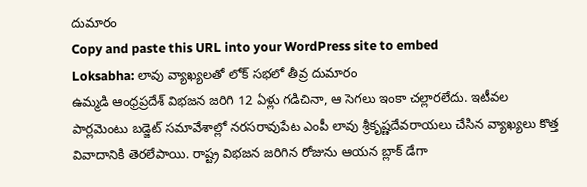దుమారం
Copy and paste this URL into your WordPress site to embed
Loksabha: లావు వ్యాఖ్యలతో లోక్ సభలో తీవ్ర దుమారం
ఉమ్మడి ఆంధ్రప్రదేశ్ విభజన జరిగి 12 ఏళ్లు గడిచినా, ఆ సెగలు ఇంకా చల్లారలేదు. ఇటీవల పార్లమెంటు బడ్జెట్ సమావేశాల్లో నరసరావుపేట ఎంపీ లావు శ్రీకృష్ణదేవరాయలు చేసిన వ్యాఖ్యలు కొత్త వివాదానికి తెరలేపాయి. రాష్ట్ర విభజన జరిగిన రోజును ఆయన బ్లాక్ డేగా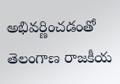అభివర్ణించడంతో తెలంగాణ రాజకీయ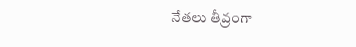నేతలు తీవ్రంగా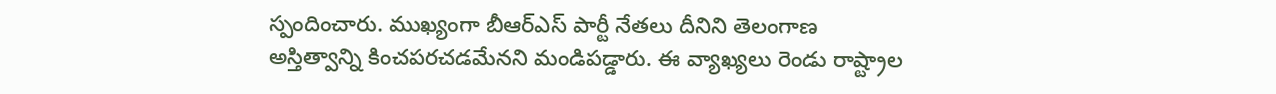స్పందించారు. ముఖ్యంగా బీఆర్ఎస్ పార్టీ నేతలు దీనిని తెలంగాణ అస్తిత్వాన్ని కించపరచడమేనని మండిపడ్డారు. ఈ వ్యాఖ్యలు రెండు రాష్ట్రాల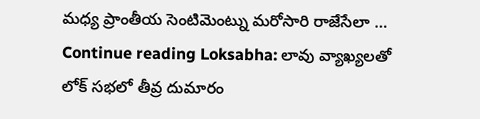మధ్య ప్రాంతీయ సెంటిమెంట్ను మరోసారి రాజేసేలా … Continue reading Loksabha: లావు వ్యాఖ్యలతో లోక్ సభలో తీవ్ర దుమారం